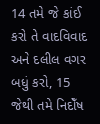14 તમે જે કાંઈ કરો તે વાદવિવાદ અને દલીલ વગર બધું કરો, 15 જેથી તમે નિદોઁષ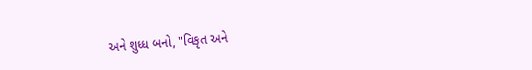અને શુધ્ધ બનો, "વિકૃત અને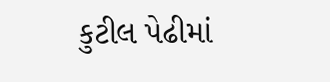કુટીલ પેઢીમાં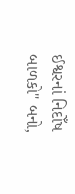ઈશ્વરનાં નિદોઁષ બાળકો" બનો,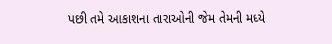પછી તમે આકાશના તારાઓની જેમ તેમની મધ્યે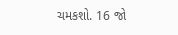ચમકશો. 16 જો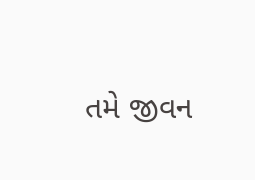તમે જીવન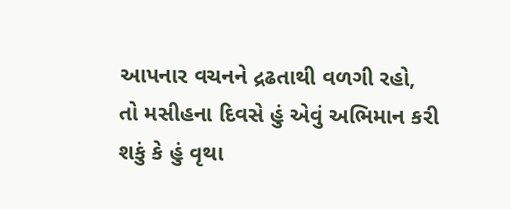આપનાર વચનને દ્રઢતાથી વળગી રહો, તો મસીહના દિવસે હું એવું અભિમાન કરી શકું કે હું વૃથા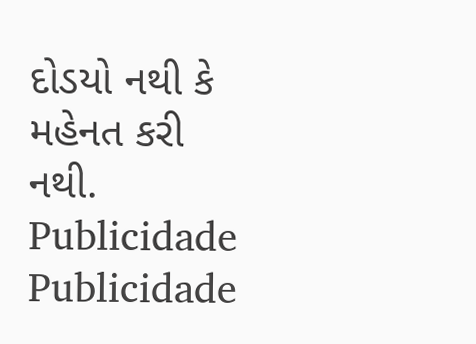દોડયો નથી કે મહેનત કરી નથી.
Publicidade
Publicidade